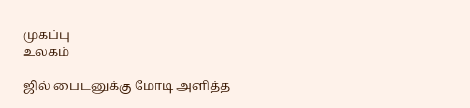முகப்பு
உலகம்

ஜில் பைடனுக்கு மோடி அளித்த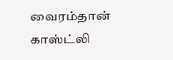வைரம்தான் காஸ்ட்லி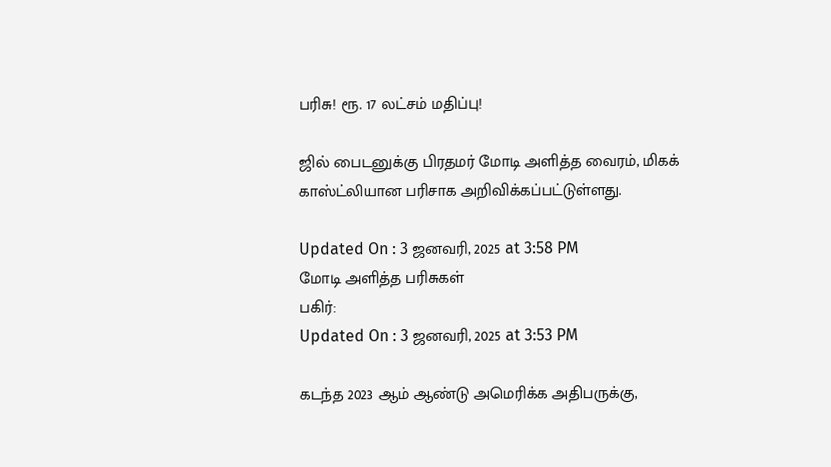பரிசு! ரூ. 17 லட்சம் மதிப்பு!

ஜில் பைடனுக்கு பிரதமர் மோடி அளித்த வைரம், மிகக் காஸ்ட்லியான பரிசாக அறிவிக்கப்பட்டுள்ளது.

Updated On : 3 ஜனவரி, 2025 at 3:58 PM
மோடி அளித்த பரிசுகள்
பகிர்:
Updated On : 3 ஜனவரி, 2025 at 3:53 PM

கடந்த 2023 ஆம் ஆண்டு அமெரிக்க அதிபருக்கு,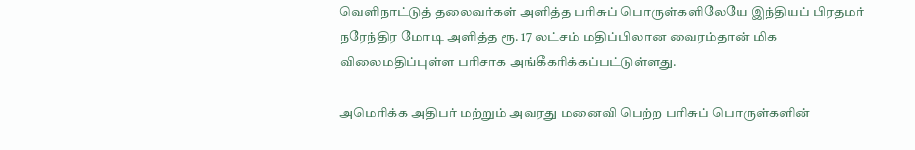வெளிநாட்டுத் தலைவர்கள் அளித்த பரிசுப் பொருள்களிலேயே இந்தியப் பிரதமர் நரேந்திர மோடி அளித்த ரூ. 17 லட்சம் மதிப்பிலான வைரம்தான் மிக விலைமதிப்புள்ள பரிசாக அங்கீகரிக்கப்பட்டுள்ளது.

அமெரிக்க அதிபர் மற்றும் அவரது மனைவி பெற்ற பரிசுப் பொருள்களின்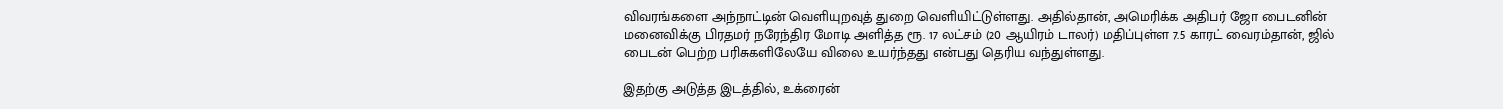விவரங்களை அந்நாட்டின் வெளியுறவுத் துறை வெளியிட்டுள்ளது. அதில்தான், அமெரிக்க அதிபர் ஜோ பைடனின் மனைவிக்கு பிரதமர் நரேந்திர மோடி அளித்த ரூ. 17 லட்சம் (20 ஆயிரம் டாலர்) மதிப்புள்ள 7.5 காரட் வைரம்தான், ஜில் பைடன் பெற்ற பரிசுகளிலேயே விலை உயர்ந்தது என்பது தெரிய வந்துள்ளது.

இதற்கு அடுத்த இடத்தில், உக்ரைன்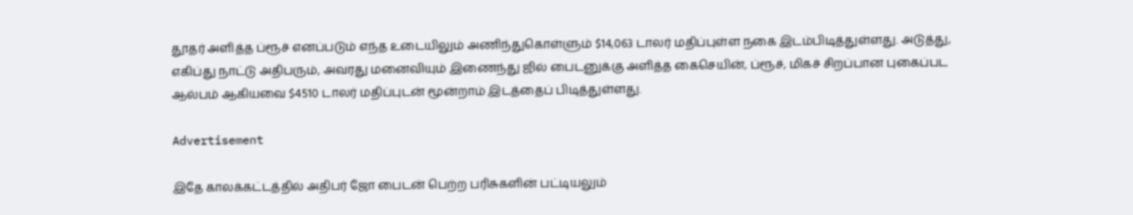தூதர் அளித்த ப்ரூச் எனப்படும் எந்த உடையிலும் அணிந்துகொள்ளும் $14,063 டாலர் மதிப்புள்ள நகை இடம்பிடித்துள்ளது. அடுத்து, எகிப்து நாட்டு அதிபரும், அவரது மனைவியும் இணைந்து ஜில் பைடனுக்கு அளித்த கைசெயின், ப்ரூச், மிகச் சிறப்பான புகைப்பட ஆல்பம் ஆகியவை $4510 டாலர் மதிப்புடன் மூன்றாம் இடத்தைப் பிடித்துள்ளது.

Advertisement

இதே காலக்கட்டத்தில் அதிபர் ஜோ பைடன் பெற்ற பரிசுகளின் பட்டியலும்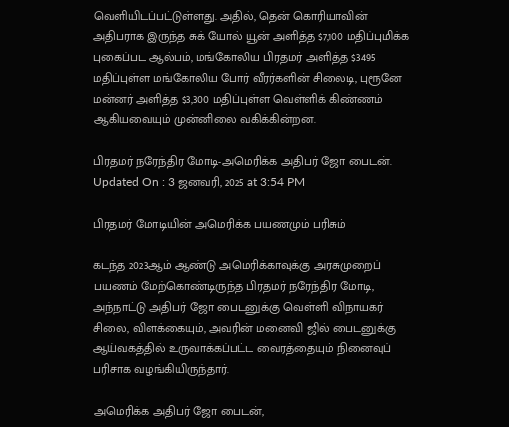வெளியிடப்பட்டுள்ளது. அதில், தென் கொரியாவின் அதிபராக இருந்த சுக் யோல் யூன் அளித்த $7,100 மதிப்புமிக்க புகைப்பட ஆல்பம், மங்கோலிய பிரதமர் அளித்த $3495 மதிப்புள்ள மங்கோலிய போர் வீரர்களின் சிலைடி, புரூனே மன்னர் அளித்த $3,300 மதிப்புள்ள வெள்ளிக் கிண்ணம் ஆகியவையும் முன்னிலை வகிக்கின்றன.

பிரதமர் நரேந்திர மோடி-அமெரிக்க அதிபர் ஜோ பைடன்.
Updated On : 3 ஜனவரி, 2025 at 3:54 PM

பிரதமர் மோடியின் அமெரிக்க பயணமும் பரிசும்

கடந்த 2023ஆம் ஆண்டு அமெரிக்காவுக்கு அரசுமுறைப் பயணம் மேற்கொண்டிருந்த பிரதமர் நரேந்திர மோடி, அந்நாட்டு அதிபர் ஜோ பைடனுக்கு வெள்ளி விநாயகர் சிலை, விளக்கையும், அவரின் மனைவி ஜில் பைடனுக்கு ஆய்வகத்தில் உருவாக்கப்பட்ட வைரத்தையும் நினைவுப் பரிசாக வழங்கியிருந்தார்.

அமெரிக்க அதிபர் ஜோ பைடன்,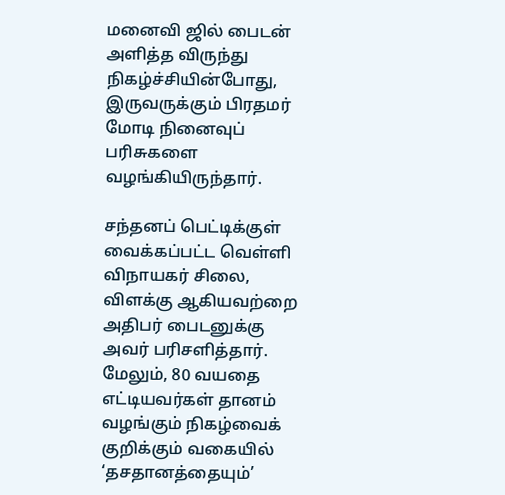மனைவி ஜில் பைடன் அளித்த விருந்து நிகழ்ச்சியின்போது, இருவருக்கும் பிரதமர் மோடி நினைவுப் பரிசுகளை வழங்கியிருந்தார்.

சந்தனப் பெட்டிக்குள் வைக்கப்பட்ட வெள்ளி விநாயகர் சிலை, விளக்கு ஆகியவற்றை அதிபர் பைடனுக்கு அவர் பரிசளித்தார். மேலும், 80 வயதை எட்டியவர்கள் தானம் வழங்கும் நிகழ்வைக் குறிக்கும் வகையில் ‘தசதானத்தையும்’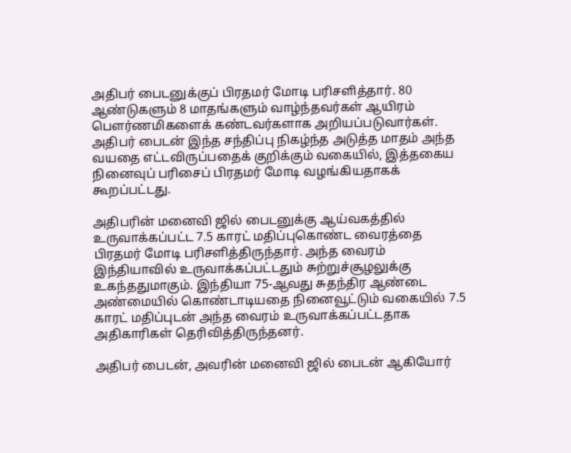அதிபர் பைடனுக்குப் பிரதமர் மோடி பரிசளித்தார். 80 ஆண்டுகளும் 8 மாதங்களும் வாழ்ந்தவர்கள் ஆயிரம் பௌர்ணமிகளைக் கண்டவர்களாக அறியப்படுவார்கள். அதிபர் பைடன் இந்த சந்திப்பு நிகழ்ந்த அடுத்த மாதம் அந்த வயதை எட்டவிருப்பதைக் குறிக்கும் வகையில், இத்தகைய நினைவுப் பரிசைப் பிரதமர் மோடி வழங்கியதாகக் கூறப்பட்டது.

அதிபரின் மனைவி ஜில் பைடனுக்கு ஆய்வகத்தில் உருவாக்கப்பட்ட 7.5 காரட் மதிப்புகொண்ட வைரத்தை பிரதமர் மோடி பரிசளித்திருந்தார். அந்த வைரம் இந்தியாவில் உருவாக்கப்பட்டதும் சுற்றுச்சூழலுக்கு உகந்ததுமாகும். இந்தியா 75-ஆவது சுதந்திர ஆண்டை அண்மையில் கொண்டாடியதை நினைவூட்டும் வகையில் 7.5 காரட் மதிப்புடன் அந்த வைரம் உருவாக்கப்பட்டதாக அதிகாரிகள் தெரிவித்திருந்தனர்.

அதிபர் பைடன், அவரின் மனைவி ஜில் பைடன் ஆகியோர்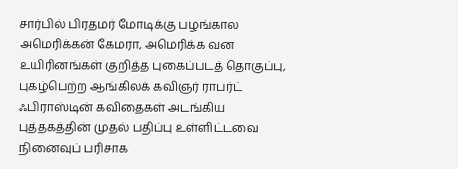சார்பில் பிரதமர் மோடிக்கு பழங்கால அமெரிக்கன் கேமரா, அமெரிக்க வன உயிரினங்கள் குறித்த புகைப்படத் தொகுப்பு, புகழ்பெற்ற ஆங்கிலக் கவிஞர் ராபர்ட் ஃபிராஸ்டின் கவிதைகள் அடங்கிய புத்தகத்தின் முதல் பதிப்பு உள்ளிட்டவை நினைவுப் பரிசாக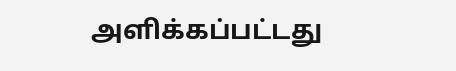அளிக்கப்பட்டது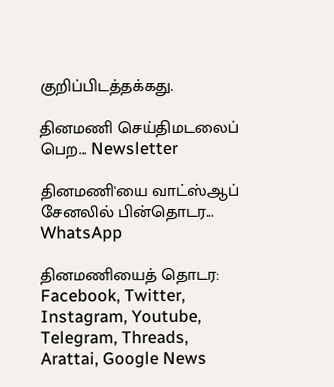குறிப்பிடத்தக்கது.

தினமணி செய்திமடலைப் பெற... Newsletter

தினமணி'யை வாட்ஸ்ஆப் சேனலில் பின்தொடர... WhatsApp

தினமணியைத் தொடர: Facebook, Twitter, Instagram, Youtube, Telegram, Threads, Arattai, Google News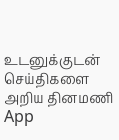உடனுக்குடன் செய்திகளை அறிய தினமணி App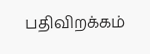பதிவிறக்கம்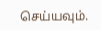செய்யவும்.